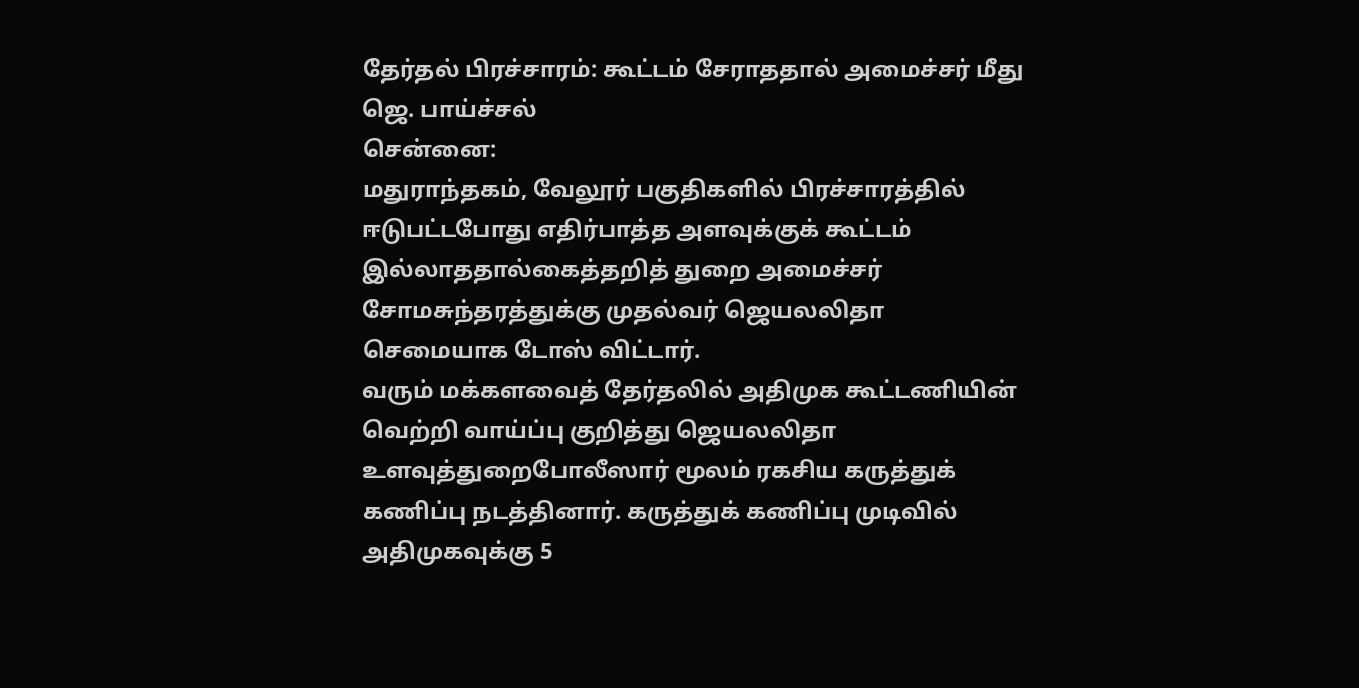தேர்தல் பிரச்சாரம்: கூட்டம் சேராததால் அமைச்சர் மீது ஜெ. பாய்ச்சல்
சென்னை:
மதுராந்தகம், வேலூர் பகுதிகளில் பிரச்சாரத்தில் ஈடுபட்டபோது எதிர்பாத்த அளவுக்குக் கூட்டம் இல்லாததால்கைத்தறித் துறை அமைச்சர் சோமசுந்தரத்துக்கு முதல்வர் ஜெயலலிதா செமையாக டோஸ் விட்டார்.
வரும் மக்களவைத் தேர்தலில் அதிமுக கூட்டணியின் வெற்றி வாய்ப்பு குறித்து ஜெயலலிதா உளவுத்துறைபோலீஸார் மூலம் ரகசிய கருத்துக் கணிப்பு நடத்தினார். கருத்துக் கணிப்பு முடிவில் அதிமுகவுக்கு 5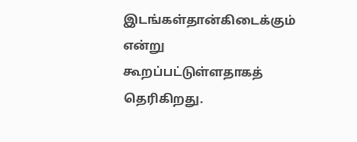இடங்கள்தான்கிடைக்கும் என்று கூறப்பட்டுள்ளதாகத் தெரிகிறது.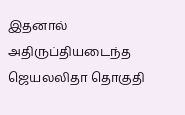இதனால் அதிருப்தியடைந்த ஜெயலலிதா தொகுதி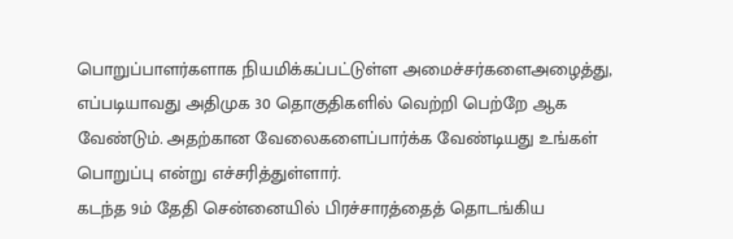பொறுப்பாளர்களாக நியமிக்கப்பட்டுள்ள அமைச்சர்களைஅழைத்து, எப்படியாவது அதிமுக 30 தொகுதிகளில் வெற்றி பெற்றே ஆக வேண்டும். அதற்கான வேலைகளைப்பார்க்க வேண்டியது உங்கள் பொறுப்பு என்று எச்சரித்துள்ளார்.
கடந்த 9ம் தேதி சென்னையில் பிரச்சாரத்தைத் தொடங்கிய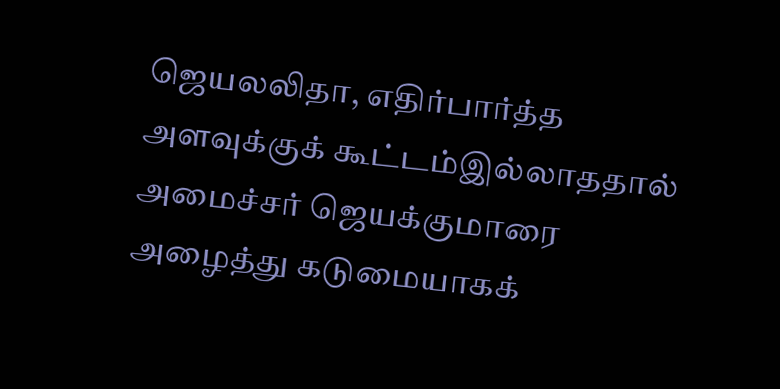ஜெயலலிதா, எதிர்பார்த்த அளவுக்குக் கூட்டம்இல்லாததால் அமைச்சர் ஜெயக்குமாரை அழைத்து கடுமையாகக்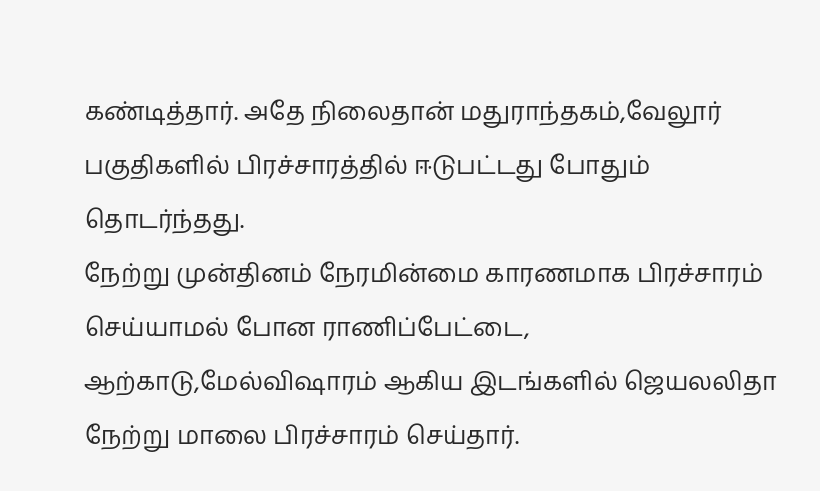கண்டித்தார். அதே நிலைதான் மதுராந்தகம்,வேலூர் பகுதிகளில் பிரச்சாரத்தில் ஈடுபட்டது போதும் தொடர்ந்தது.
நேற்று முன்தினம் நேரமின்மை காரணமாக பிரச்சாரம் செய்யாமல் போன ராணிப்பேட்டை, ஆற்காடு,மேல்விஷாரம் ஆகிய இடங்களில் ஜெயலலிதா நேற்று மாலை பிரச்சாரம் செய்தார்.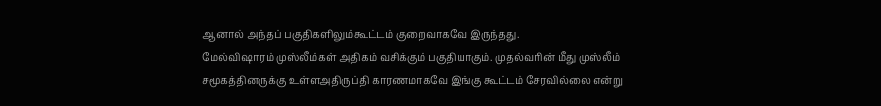ஆனால் அந்தப் பகுதிகளிலும்கூட்டம் குறைவாகவே இருந்தது.
மேல்விஷாரம் முஸ்லீம்கள் அதிகம் வசிக்கும் பகுதியாகும். முதல்வரின் மீது முஸ்லீம் சமூகத்தினருக்கு உள்ளஅதிருப்தி காரணமாகவே இங்கு கூட்டம் சேரவில்லை என்று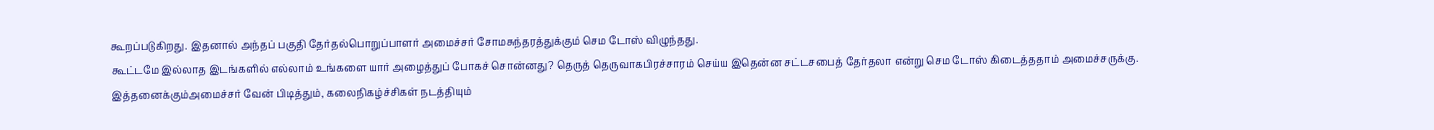கூறப்படுகிறது. இதனால் அந்தப் பகுதி தேர்தல்பொறுப்பாளர் அமைச்சர் சோமசுந்தரத்துக்கும் செம டோஸ் விழுந்தது.
கூட்டமே இல்லாத இடங்களில் எல்லாம் உங்களை யார் அழைத்துப் போகச் சொன்னது? தெருத் தெருவாகபிரச்சாரம் செய்ய இதென்ன சட்டசபைத் தேர்தலா என்று செம டோஸ் கிடைத்ததாம் அமைச்சருக்கு. இத்தனைக்கும்அமைச்சர் வேன் பிடித்தும், கலைநிகழ்ச்சிகள் நடத்தியும்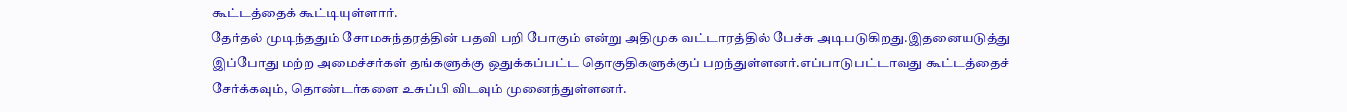கூட்டத்தைக் கூட்டியுள்ளார்.
தேர்தல் முடிந்ததும் சோமசுந்தரத்தின் பதவி பறி போகும் என்று அதிமுக வட்டாரத்தில் பேச்சு அடிபடுகிறது.இதனையடுத்து இப்போது மற்ற அமைச்சர்கள் தங்களுக்கு ஒதுக்கப்பட்ட தொகுதிகளுக்குப் பறந்துள்ளனர்.எப்பாடுபட்டாவது கூட்டத்தைச் சேர்க்கவும், தொண்டர்களை உசுப்பி விடவும் முனைந்துள்ளனர்.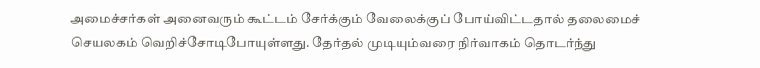அமைச்சர்கள் அனைவரும் கூட்டம் சேர்க்கும் வேலைக்குப் போய்விட்டதால் தலைமைச் செயலகம் வெறிச்சோடிபோயுள்ளது. தேர்தல் முடியும்வரை நிர்வாகம் தொடர்ந்து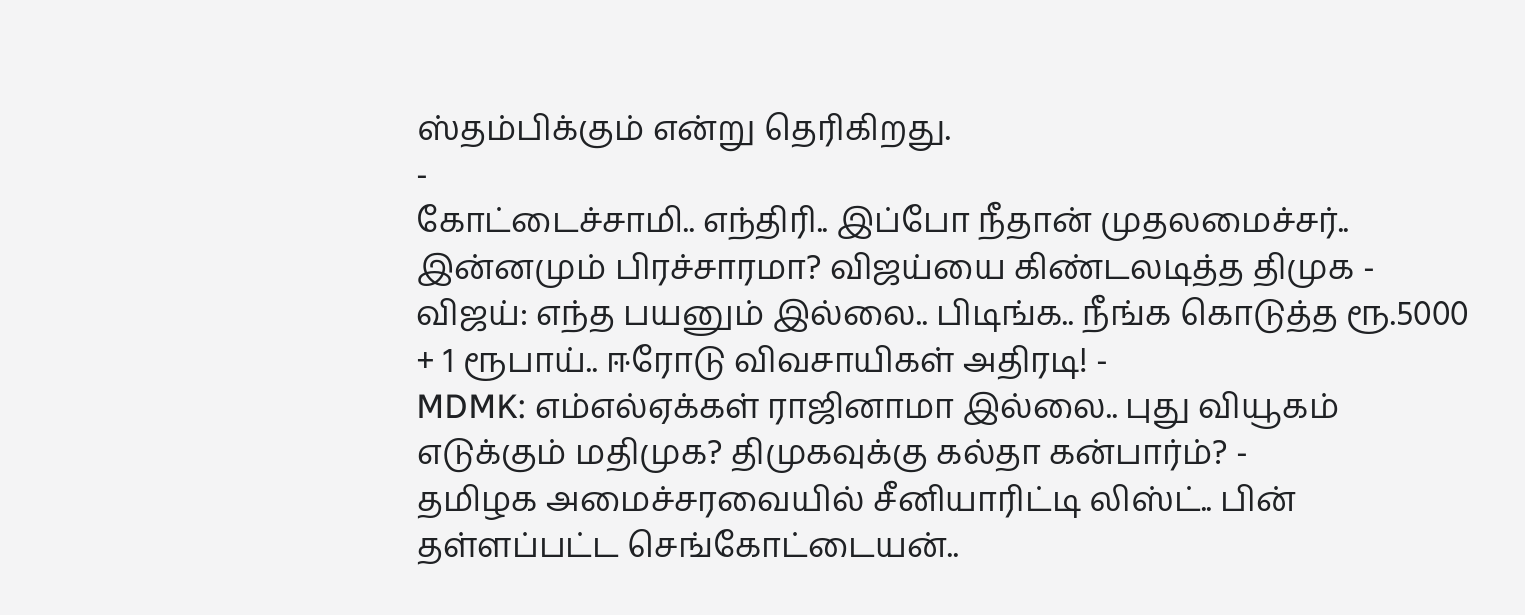ஸ்தம்பிக்கும் என்று தெரிகிறது.
-
கோட்டைச்சாமி.. எந்திரி.. இப்போ நீதான் முதலமைச்சர்.. இன்னமும் பிரச்சாரமா? விஜய்யை கிண்டலடித்த திமுக -
விஜய்: எந்த பயனும் இல்லை.. பிடிங்க.. நீங்க கொடுத்த ரூ.5000 + 1 ரூபாய்.. ஈரோடு விவசாயிகள் அதிரடி! -
MDMK: எம்எல்ஏக்கள் ராஜினாமா இல்லை.. புது வியூகம் எடுக்கும் மதிமுக? திமுகவுக்கு கல்தா கன்பார்ம்? -
தமிழக அமைச்சரவையில் சீனியாரிட்டி லிஸ்ட்.. பின் தள்ளப்பட்ட செங்கோட்டையன்..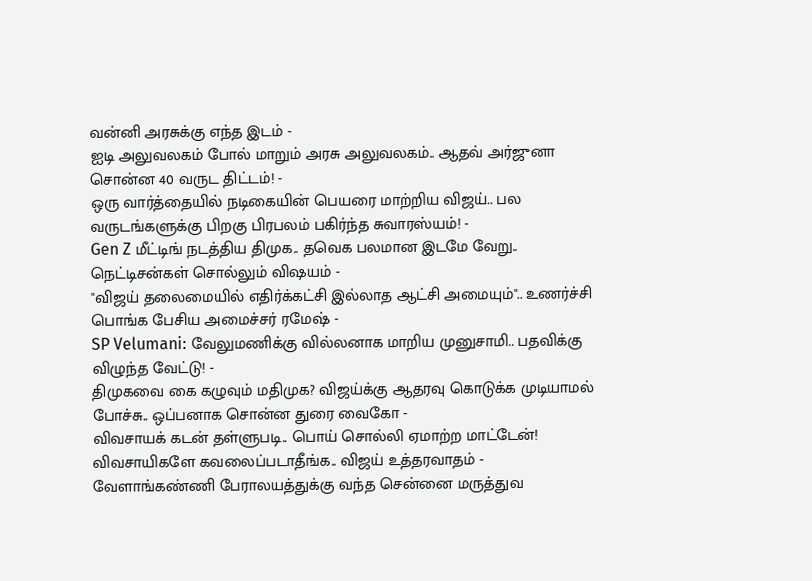வன்னி அரசுக்கு எந்த இடம் -
ஐடி அலுவலகம் போல் மாறும் அரசு அலுவலகம்.. ஆதவ் அர்ஜுனா சொன்ன 40 வருட திட்டம்! -
ஒரு வார்த்தையில் நடிகையின் பெயரை மாற்றிய விஜய்.. பல வருடங்களுக்கு பிறகு பிரபலம் பகிர்ந்த சுவாரஸ்யம்! -
Gen Z மீட்டிங் நடத்திய திமுக.. தவெக பலமான இடமே வேறு.. நெட்டிசன்கள் சொல்லும் விஷயம் -
"விஜய் தலைமையில் எதிர்க்கட்சி இல்லாத ஆட்சி அமையும்".. உணர்ச்சி பொங்க பேசிய அமைச்சர் ரமேஷ் -
SP Velumani: வேலுமணிக்கு வில்லனாக மாறிய முனுசாமி.. பதவிக்கு விழுந்த வேட்டு! -
திமுகவை கை கழுவும் மதிமுக? விஜய்க்கு ஆதரவு கொடுக்க முடியாமல் போச்சு.. ஒப்பனாக சொன்ன துரை வைகோ -
விவசாயக் கடன் தள்ளுபடி.. பொய் சொல்லி ஏமாற்ற மாட்டேன்! விவசாயிகளே கவலைப்படாதீங்க.. விஜய் உத்தரவாதம் -
வேளாங்கண்ணி பேராலயத்துக்கு வந்த சென்னை மருத்துவ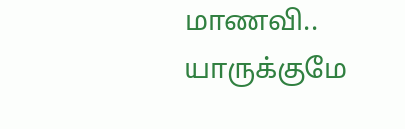மாணவி.. யாருக்குமே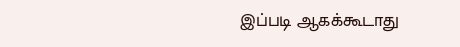இப்படி ஆகக்கூடாது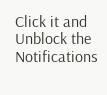Click it and Unblock the Notifications